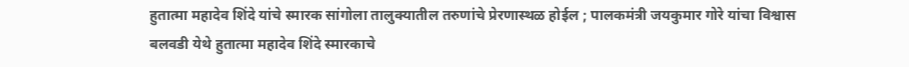हुतात्मा महादेव शिंदे यांचे स्मारक सांगोला तालुक्यातील तरुणांचे प्रेरणास्थळ होईल ; पालकमंत्री जयकुमार गोरे यांचा विश्वास
बलवडी येथे हुतात्मा महादेव शिंदे स्मारकाचे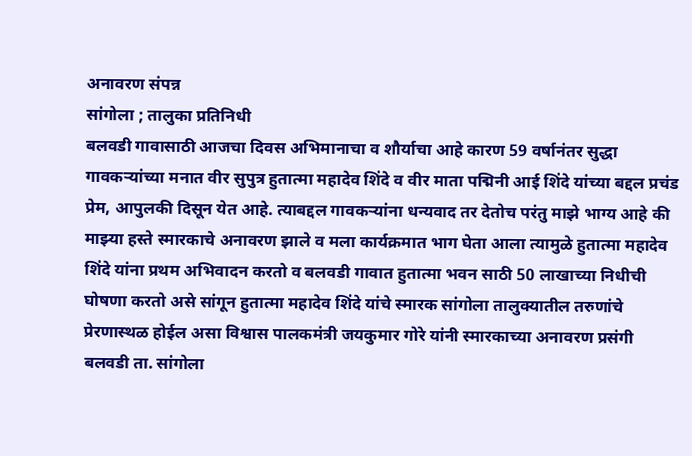अनावरण संपन्न
सांगोला ; तालुका प्रतिनिधी
बलवडी गावासाठी आजचा दिवस अभिमानाचा व शौर्याचा आहे कारण 59 वर्षानंतर सुद्धा गावकऱ्यांच्या मनात वीर सुपुत्र हुतात्मा महादेव शिंदे व वीर माता पद्मिनी आई शिंदे यांच्या बद्दल प्रचंड प्रेम, आपुलकी दिसून येत आहे. त्याबद्दल गावकऱ्यांना धन्यवाद तर देतोच परंतु माझे भाग्य आहे की माझ्या हस्ते स्मारकाचे अनावरण झाले व मला कार्यक्रमात भाग घेता आला त्यामुळे हुतात्मा महादेव शिंदे यांना प्रथम अभिवादन करतो व बलवडी गावात हुतात्मा भवन साठी 50 लाखाच्या निधीची घोषणा करतो असे सांगून हुतात्मा महादेव शिंदे यांचे स्मारक सांगोला तालुक्यातील तरुणांचे प्रेरणास्थळ होईल असा विश्वास पालकमंत्री जयकुमार गोरे यांनी स्मारकाच्या अनावरण प्रसंगी बलवडी ता. सांगोला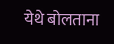येथे बोलताना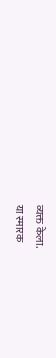व्यक्त केला.
या स्मारक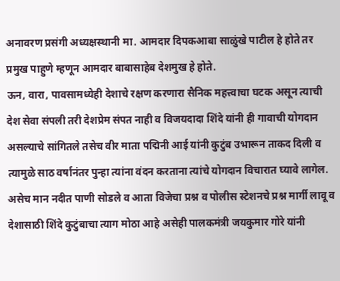अनावरण प्रसंगी अध्यक्षस्थानी मा. आमदार दिपकआबा साळुंखे पाटील हे होते तर प्रमुख पाहुणे म्हणून आमदार बाबासाहेब देशमुख हे होते.
ऊन, वारा, पावसामध्येही देशाचे रक्षण करणारा सैनिक महत्त्वाचा घटक असून त्याची देश सेवा संपली तरी देशप्रेम संपत नाही व विजयदादा शिंदे यांनी ही गावाची योगदान असल्याचे सांगितले तसेच वीर माता पद्मिनी आई यांनी कुटुंब उभारून ताकद दिली व त्यामुळे साठ वर्षानंतर पुन्हा त्यांना वंदन करताना त्यांचे योगदान विचारात घ्यावे लागेल. असेच मान नदीत पाणी सोडले व आता विजेचा प्रश्न व पोलीस स्टेशनचे प्रश्न मार्गी लावू व देशासाठी शिंदे कुटुंबाचा त्याग मोठा आहे असेही पालकमंत्री जयकुमार गोरे यांनी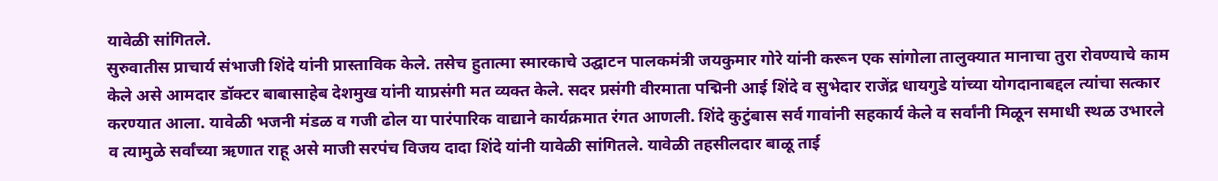यावेळी सांगितले.
सुरुवातीस प्राचार्य संभाजी शिंदे यांनी प्रास्ताविक केले. तसेच हुतात्मा स्मारकाचे उद्घाटन पालकमंत्री जयकुमार गोरे यांनी करून एक सांगोला तालुक्यात मानाचा तुरा रोवण्याचे काम केले असे आमदार डॉक्टर बाबासाहेब देशमुख यांनी याप्रसंगी मत व्यक्त केले. सदर प्रसंगी वीरमाता पद्मिनी आई शिंदे व सुभेदार राजेंद्र धायगुडे यांच्या योगदानाबद्दल त्यांचा सत्कार करण्यात आला. यावेळी भजनी मंडळ व गजी ढोल या पारंपारिक वाद्याने कार्यक्रमात रंगत आणली. शिंदे कुटुंबास सर्व गावांनी सहकार्य केले व सर्वांनी मिळून समाधी स्थळ उभारले व त्यामुळे सर्वांच्या ऋणात राहू असे माजी सरपंच विजय दादा शिंदे यांनी यावेळी सांगितले. यावेळी तहसीलदार बाळू ताई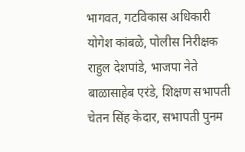भागवत, गटविकास अधिकारी योगेश कांबळे, पोलीस निरीक्षक राहुल देशपांडे, भाजपा नेते बाळासाहेब एरंडे, शिक्षण सभापती चेतन सिंह केदार, सभापती पुनम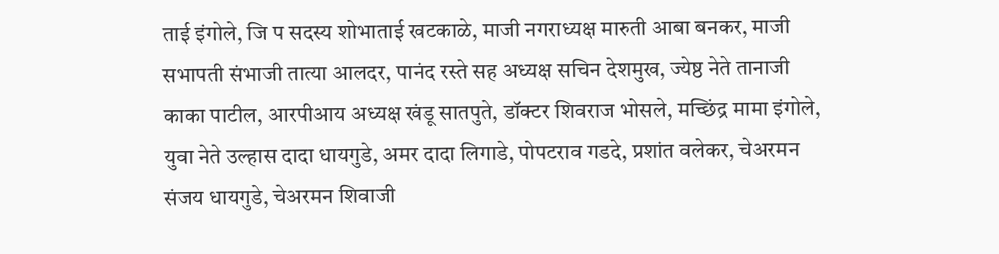ताई इंगोले, जि प सदस्य शोभाताई खटकाळे, माजी नगराध्यक्ष मारुती आबा बनकर, माजी सभापती संभाजी तात्या आलदर, पानंद रस्ते सह अध्यक्ष सचिन देशमुख, ज्येष्ठ नेते तानाजी काका पाटील, आरपीआय अध्यक्ष खंडू सातपुते, डॉक्टर शिवराज भोसले, मच्छिंद्र मामा इंगोले, युवा नेते उल्हास दादा धायगुडे, अमर दादा लिगाडे, पोपटराव गडदे, प्रशांत वलेकर, चेअरमन संजय धायगुडे, चेअरमन शिवाजी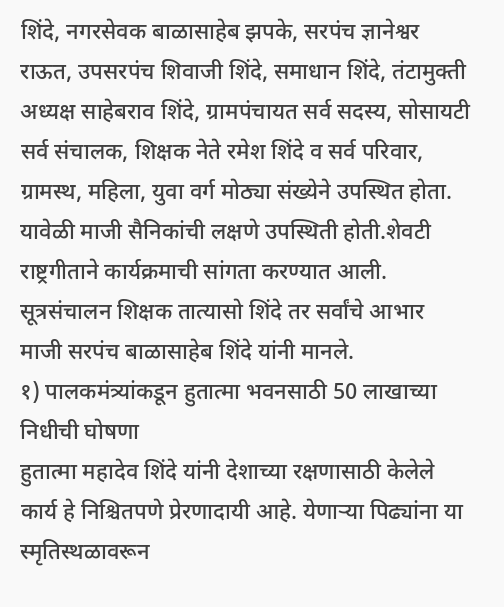शिंदे, नगरसेवक बाळासाहेब झपके, सरपंच ज्ञानेश्वर राऊत, उपसरपंच शिवाजी शिंदे, समाधान शिंदे, तंटामुक्ती अध्यक्ष साहेबराव शिंदे, ग्रामपंचायत सर्व सदस्य, सोसायटी सर्व संचालक, शिक्षक नेते रमेश शिंदे व सर्व परिवार, ग्रामस्थ, महिला, युवा वर्ग मोठ्या संख्येने उपस्थित होता. यावेळी माजी सैनिकांची लक्षणे उपस्थिती होती.शेवटी राष्ट्रगीताने कार्यक्रमाची सांगता करण्यात आली. सूत्रसंचालन शिक्षक तात्यासो शिंदे तर सर्वांचे आभार माजी सरपंच बाळासाहेब शिंदे यांनी मानले.
१) पालकमंत्र्यांकडून हुतात्मा भवनसाठी 50 लाखाच्या निधीची घोषणा
हुतात्मा महादेव शिंदे यांनी देशाच्या रक्षणासाठी केलेले कार्य हे निश्चितपणे प्रेरणादायी आहे. येणाऱ्या पिढ्यांना या स्मृतिस्थळावरून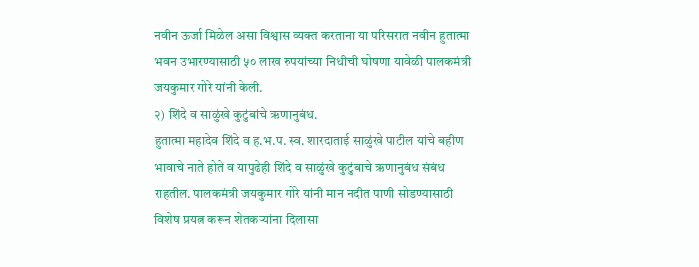नवीन ऊर्जा मिळेल असा विश्वास व्यक्त करताना या परिसरात नवीन हुतात्मा भवन उभारण्यासाठी ५० लाख रुपयांच्या निधीची घोषणा यावेळी पालकमंत्री जयकुमार गोरे यांनी केली.
२) शिंदे व साळुंखे कुटुंबांचे ऋणानुबंध.
हुतात्मा महादेव शिंदे व ह.भ.प. स्व. शारदाताई साळुंखे पाटील यांचे बहीण भावाचे नाते होते व यापुढेही शिंदे व साळुंखे कुटुंबाचे ऋणानुबंध संबंध राहतील. पालकमंत्री जयकुमार गोरे यांनी मान नदीत पाणी सोडण्यासाठी विशेष प्रयत्न करून शेतकऱ्यांना दिलासा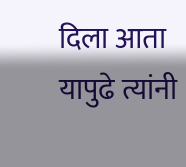दिला आता यापुढे त्यांनी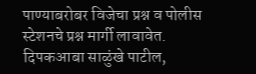पाण्याबरोबर विजेचा प्रश्न व पोलीस स्टेशनचे प्रश्न मार्गी लावावेत.
दिपकआबा साळुंखे पाटील,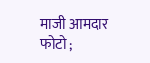माजी आमदार
फोटो ;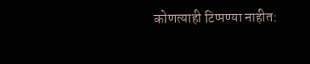कोणत्याही टिप्पण्या नाहीत: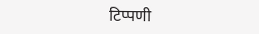टिप्पणी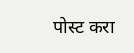पोस्ट करा